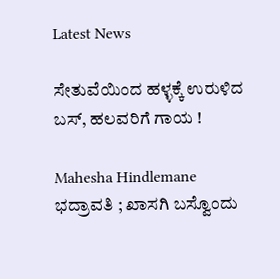Latest News

ಸೇತುವೆಯಿಂದ ಹಳ್ಳಕ್ಕೆ ಉರುಳಿದ ಬಸ್, ಹಲವರಿಗೆ ಗಾಯ !

Mahesha Hindlemane
ಭದ್ರಾವತಿ ; ಖಾಸಗಿ ಬಸ್ವೊಂದು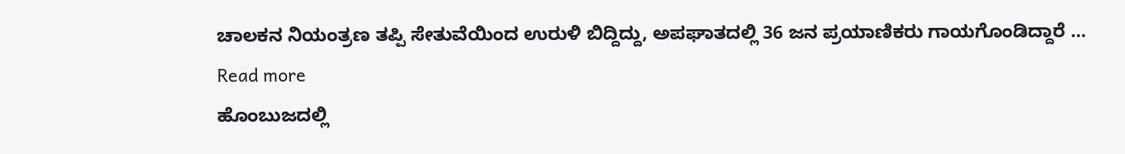ಚಾಲಕನ ನಿಯಂತ್ರಣ ತಪ್ಪಿ ಸೇತುವೆಯಿಂದ ಉರುಳಿ ಬಿದ್ದಿದ್ದು, ಅಪಘಾತದಲ್ಲಿ 36 ಜನ ಪ್ರಯಾಣಿಕರು ಗಾಯಗೊಂಡಿದ್ದಾರೆ …
Read more
ಹೊಂಬುಜದಲ್ಲಿ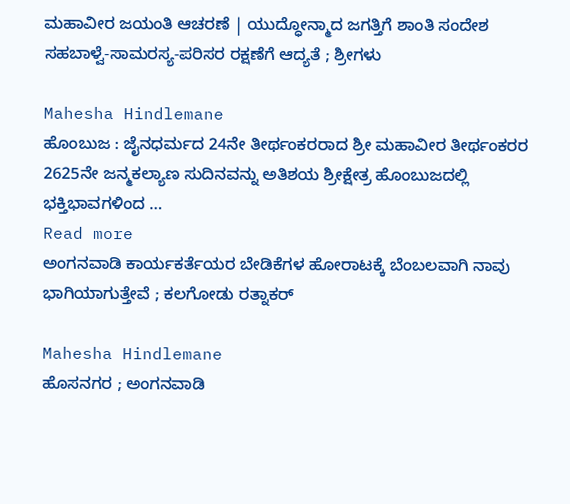ಮಹಾವೀರ ಜಯಂತಿ ಆಚರಣೆ | ಯುದ್ಧೋನ್ಮಾದ ಜಗತ್ತಿಗೆ ಶಾಂತಿ ಸಂದೇಶ ಸಹಬಾಳ್ವೆ-ಸಾಮರಸ್ಯ-ಪರಿಸರ ರಕ್ಷಣೆಗೆ ಆದ್ಯತೆ ; ಶ್ರೀಗಳು

Mahesha Hindlemane
ಹೊಂಬುಜ : ಜೈನಧರ್ಮದ 24ನೇ ತೀರ್ಥಂಕರರಾದ ಶ್ರೀ ಮಹಾವೀರ ತೀರ್ಥಂಕರರ 2625ನೇ ಜನ್ಮಕಲ್ಯಾಣ ಸುದಿನವನ್ನು ಅತಿಶಯ ಶ್ರೀಕ್ಷೇತ್ರ ಹೊಂಬುಜದಲ್ಲಿ ಭಕ್ತಿಭಾವಗಳಿಂದ …
Read more
ಅಂಗನವಾಡಿ ಕಾರ್ಯಕರ್ತೆಯರ ಬೇಡಿಕೆಗಳ ಹೋರಾಟಕ್ಕೆ ಬೆಂಬಲವಾಗಿ ನಾವು ಭಾಗಿಯಾಗುತ್ತೇವೆ ; ಕಲಗೋಡು ರತ್ನಾಕರ್

Mahesha Hindlemane
ಹೊಸನಗರ ; ಅಂಗನವಾಡಿ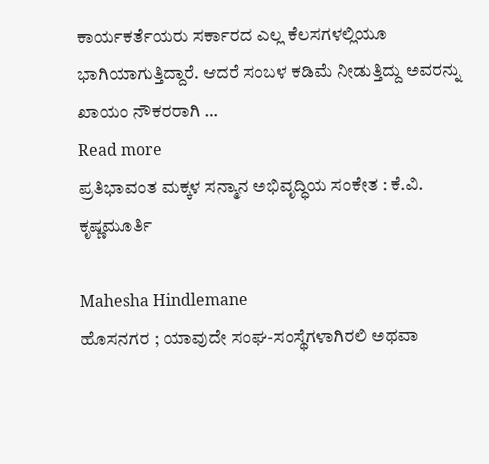ಕಾರ್ಯಕರ್ತೆಯರು ಸರ್ಕಾರದ ಎಲ್ಲ ಕೆಲಸಗಳಲ್ಲಿಯೂ ಭಾಗಿಯಾಗುತ್ತಿದ್ದಾರೆ. ಆದರೆ ಸಂಬಳ ಕಡಿಮೆ ನೀಡುತ್ತಿದ್ದು ಅವರನ್ನು ಖಾಯಂ ನೌಕರರಾಗಿ …
Read more
ಪ್ರತಿಭಾವಂತ ಮಕ್ಕಳ ಸನ್ಮಾನ ಅಭಿವೃದ್ಧಿಯ ಸಂಕೇತ : ಕೆ.ವಿ. ಕೃಷ್ಣಮೂರ್ತಿ

Mahesha Hindlemane
ಹೊಸನಗರ ; ಯಾವುದೇ ಸಂಘ-ಸಂಸ್ಥೆಗಳಾಗಿರಲಿ ಅಥವಾ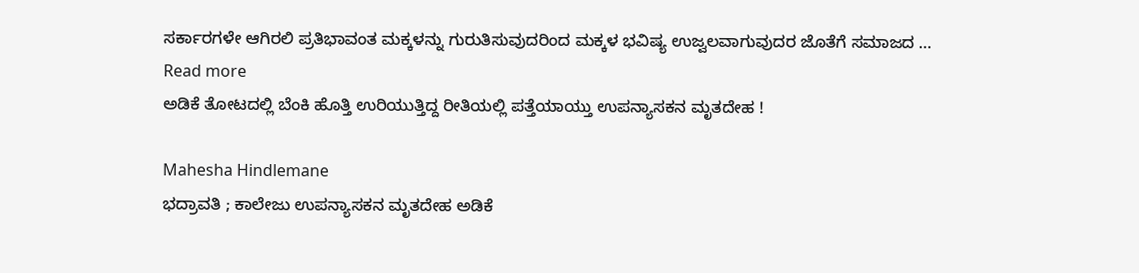ಸರ್ಕಾರಗಳೇ ಆಗಿರಲಿ ಪ್ರತಿಭಾವಂತ ಮಕ್ಕಳನ್ನು ಗುರುತಿಸುವುದರಿಂದ ಮಕ್ಕಳ ಭವಿಷ್ಯ ಉಜ್ವಲವಾಗುವುದರ ಜೊತೆಗೆ ಸಮಾಜದ …
Read more
ಅಡಿಕೆ ತೋಟದಲ್ಲಿ ಬೆಂಕಿ ಹೊತ್ತಿ ಉರಿಯುತ್ತಿದ್ದ ರೀತಿಯಲ್ಲಿ ಪತ್ತೆಯಾಯ್ತು ಉಪನ್ಯಾಸಕನ ಮೃತದೇಹ !

Mahesha Hindlemane
ಭದ್ರಾವತಿ ; ಕಾಲೇಜು ಉಪನ್ಯಾಸಕನ ಮೃತದೇಹ ಅಡಿಕೆ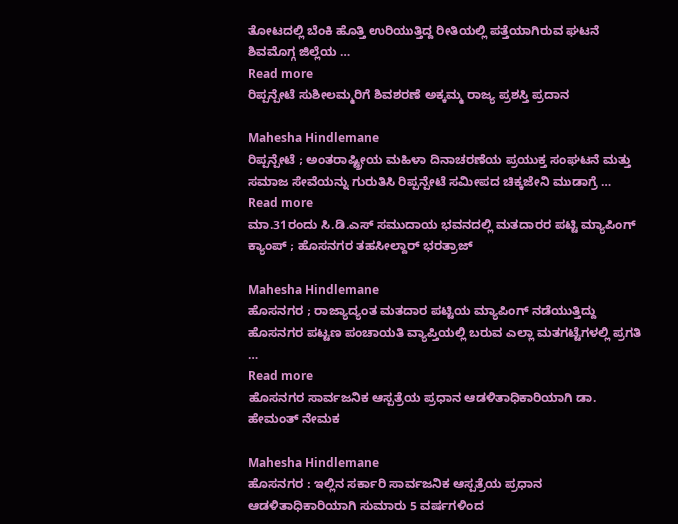ತೋಟದಲ್ಲಿ ಬೆಂಕಿ ಹೊತ್ತಿ ಉರಿಯುತ್ತಿದ್ದ ರೀತಿಯಲ್ಲಿ ಪತ್ತೆಯಾಗಿರುವ ಘಟನೆ ಶಿವಮೊಗ್ಗ ಜಿಲ್ಲೆಯ …
Read more
ರಿಪ್ಪನ್ಪೇಟೆ ಸುಶೀಲಮ್ಮರಿಗೆ ಶಿವಶರಣೆ ಅಕ್ಕಮ್ಮ ರಾಜ್ಯ ಪ್ರಶಸ್ತಿ ಪ್ರದಾನ

Mahesha Hindlemane
ರಿಪ್ಪನ್ಪೇಟೆ ; ಅಂತರಾಷ್ಟ್ರೀಯ ಮಹಿಳಾ ದಿನಾಚರಣೆಯ ಪ್ರಯುಕ್ತ ಸಂಘಟನೆ ಮತ್ತು ಸಮಾಜ ಸೇವೆಯನ್ನು ಗುರುತಿಸಿ ರಿಪ್ಪನ್ಪೇಟೆ ಸಮೀಪದ ಚಿಕ್ಕಜೇನಿ ಮುಡಾಗ್ರೆ …
Read more
ಮಾ.31ರಂದು ಸಿ.ಡಿ.ಎಸ್ ಸಮುದಾಯ ಭವನದಲ್ಲಿ ಮತದಾರರ ಪಟ್ಟಿ ಮ್ಯಾಪಿಂಗ್ ಕ್ಯಾಂಪ್ ; ಹೊಸನಗರ ತಹಸೀಲ್ದಾರ್ ಭರತ್ರಾಜ್

Mahesha Hindlemane
ಹೊಸನಗರ ; ರಾಜ್ಯಾದ್ಯಂತ ಮತದಾರ ಪಟ್ಟಿಯ ಮ್ಯಾಪಿಂಗ್ ನಡೆಯುತ್ತಿದ್ದು ಹೊಸನಗರ ಪಟ್ಟಣ ಪಂಚಾಯತಿ ವ್ಯಾಪ್ತಿಯಲ್ಲಿ ಬರುವ ಎಲ್ಲಾ ಮತಗಟ್ಟೆಗಳಲ್ಲಿ ಪ್ರಗತಿ …
Read more
ಹೊಸನಗರ ಸಾರ್ವಜನಿಕ ಆಸ್ಪತ್ರೆಯ ಪ್ರಧಾನ ಆಡಳಿತಾಧಿಕಾರಿಯಾಗಿ ಡಾ. ಹೇಮಂತ್ ನೇಮಕ

Mahesha Hindlemane
ಹೊಸನಗರ : ಇಲ್ಲಿನ ಸರ್ಕಾರಿ ಸಾರ್ವಜನಿಕ ಆಸ್ಪತ್ರೆಯ ಪ್ರಧಾನ ಆಡಳಿತಾಧಿಕಾರಿಯಾಗಿ ಸುಮಾರು 5 ವರ್ಷಗಳಿಂದ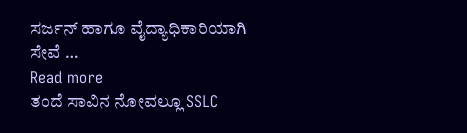ಸರ್ಜನ್ ಹಾಗೂ ವೈದ್ಯಾಧಿಕಾರಿಯಾಗಿ ಸೇವೆ …
Read more
ತಂದೆ ಸಾವಿನ ನೋವಲ್ಲೂ SSLC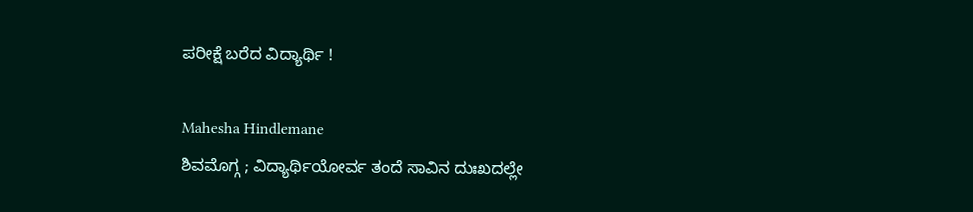ಪರೀಕ್ಷೆ ಬರೆದ ವಿದ್ಯಾರ್ಥಿ !

Mahesha Hindlemane
ಶಿವಮೊಗ್ಗ ; ವಿದ್ಯಾರ್ಥಿಯೋರ್ವ ತಂದೆ ಸಾವಿನ ದುಃಖದಲ್ಲೇ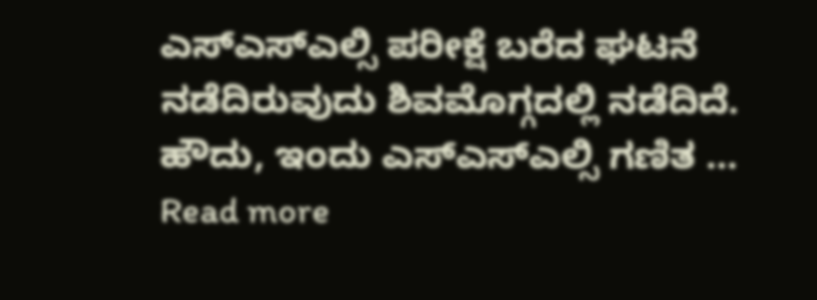ಎಸ್ಎಸ್ಎಲ್ಸಿ ಪರೀಕ್ಷೆ ಬರೆದ ಘಟನೆ ನಡೆದಿರುವುದು ಶಿವಮೊಗ್ಗದಲ್ಲಿ ನಡೆದಿದೆ. ಹೌದು, ಇಂದು ಎಸ್ಎಸ್ಎಲ್ಸಿ ಗಣಿತ …
Read more